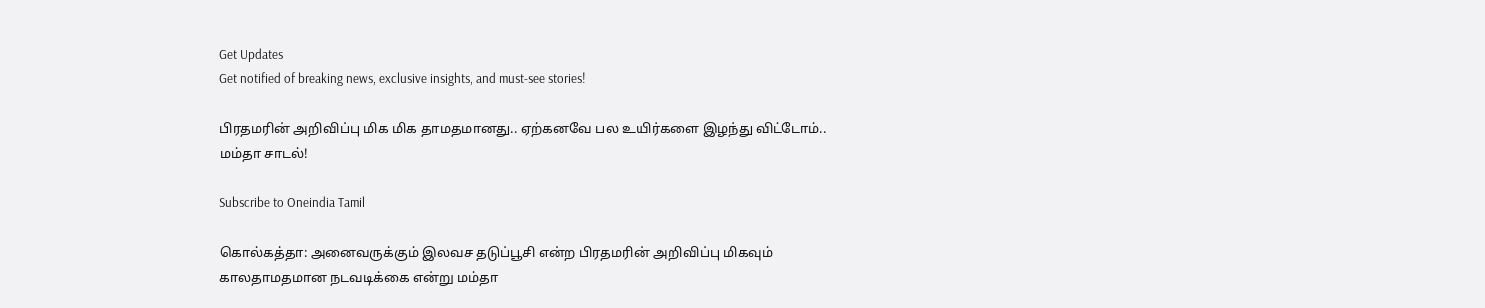Get Updates
Get notified of breaking news, exclusive insights, and must-see stories!

பிரதமரின் அறிவிப்பு மிக மிக தாமதமானது.. ஏற்கனவே பல உயிர்களை இழந்து விட்டோம்.. மம்தா சாடல்!

Subscribe to Oneindia Tamil

கொல்கத்தா: அனைவருக்கும் இலவச தடுப்பூசி என்ற பிரதமரின் அறிவிப்பு மிகவும் காலதாமதமான நடவடிக்கை என்று மம்தா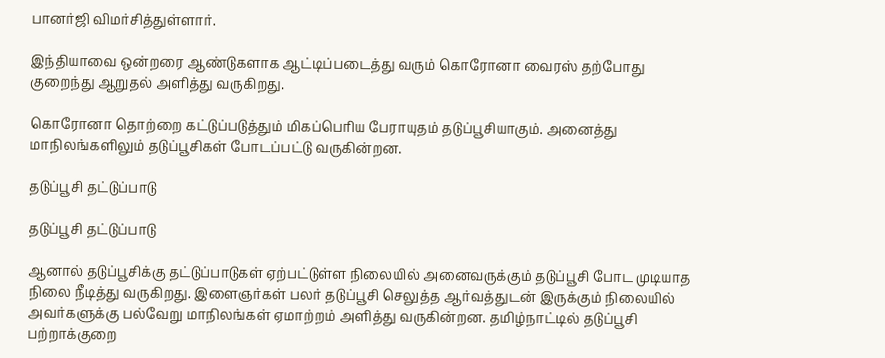பானர்ஜி விமர்சித்துள்ளார்.

இந்தியாவை ஒன்றரை ஆண்டுகளாக ஆட்டிப்படைத்து வரும் கொரோனா வைரஸ் தற்போது குறைந்து ஆறுதல் அளித்து வருகிறது.

கொரோனா தொற்றை கட்டுப்படுத்தும் மிகப்பெரிய பேராயுதம் தடுப்பூசியாகும். அனைத்து மாநிலங்களிலும் தடுப்பூசிகள் போடப்பட்டு வருகின்றன.

தடுப்பூசி தட்டுப்பாடு

தடுப்பூசி தட்டுப்பாடு

ஆனால் தடுப்பூசிக்கு தட்டுப்பாடுகள் ஏற்பட்டுள்ள நிலையில் அனைவருக்கும் தடுப்பூசி போட முடியாத நிலை நீடித்து வருகிறது. இளைஞர்கள் பலர் தடுப்பூசி செலுத்த ஆர்வத்துடன் இருக்கும் நிலையில் அவர்களுக்கு பல்வேறு மாநிலங்கள் ஏமாற்றம் அளித்து வருகின்றன. தமிழ்நாட்டில் தடுப்பூசி பற்றாக்குறை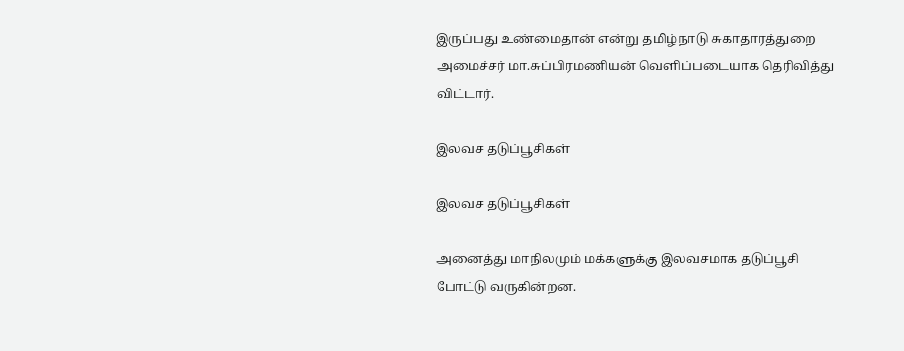இருப்பது உண்மைதான் என்று தமிழ்நாடு சுகாதாரத்துறை அமைச்சர் மா.சுப்பிரமணியன் வெளிப்படையாக தெரிவித்து விட்டார்.

இலவச தடுப்பூசிகள்

இலவச தடுப்பூசிகள்

அனைத்து மாநிலமும் மக்களுக்கு இலவசமாக தடுப்பூசி போட்டு வருகின்றன.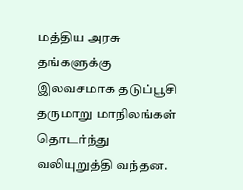மத்திய அரசு தங்களுக்கு இலவசமாக தடுப்பூசி தருமாறு மாநிலங்கள் தொடர்ந்து வலியுறுத்தி வந்தன.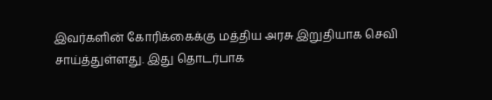இவர்களின் கோரிக்கைக்கு மத்திய அரசு இறுதியாக செவி சாய்த்துள்ளது. இது தொடர்பாக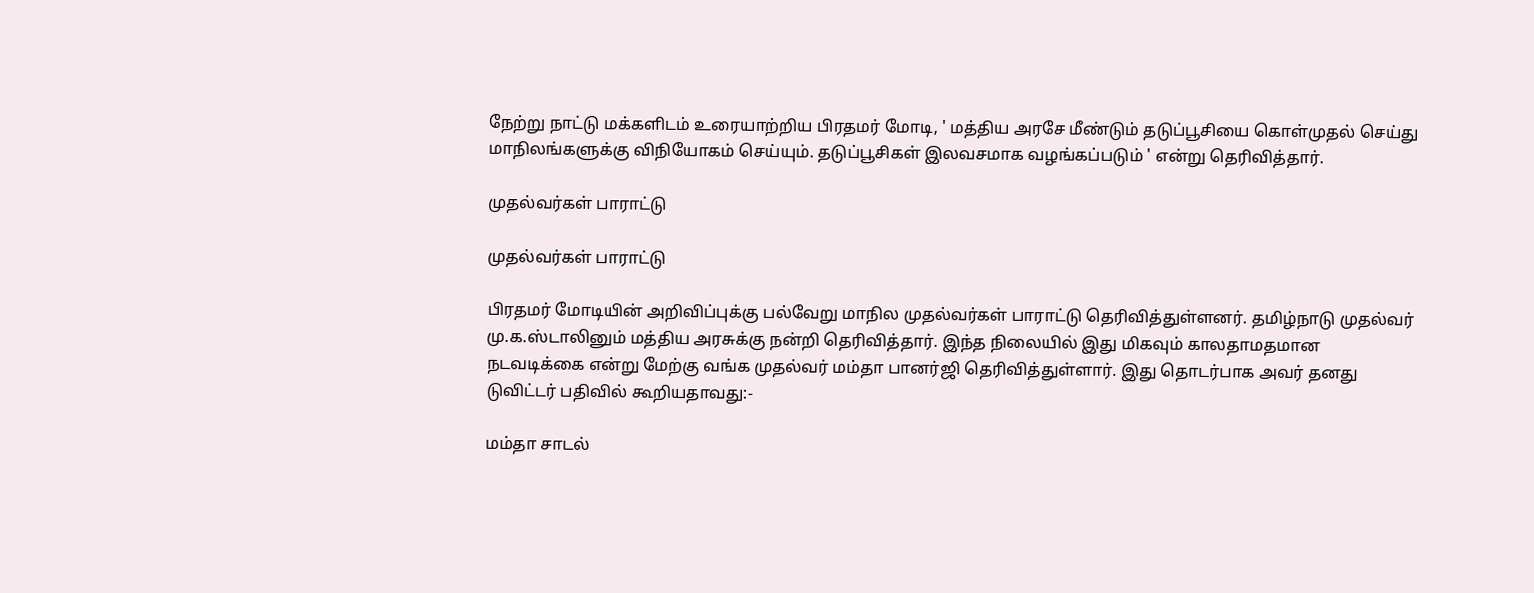நேற்று நாட்டு மக்களிடம் உரையாற்றிய பிரதமர் மோடி, ' மத்திய அரசே மீண்டும் தடுப்பூசியை கொள்முதல் செய்து மாநிலங்களுக்கு விநியோகம் செய்யும். தடுப்பூசிகள் இலவசமாக வழங்கப்படும் ' என்று தெரிவித்தார்.

முதல்வர்கள் பாராட்டு

முதல்வர்கள் பாராட்டு

பிரதமர் மோடியின் அறிவிப்புக்கு பல்வேறு மாநில முதல்வர்கள் பாராட்டு தெரிவித்துள்ளனர். தமிழ்நாடு முதல்வர் மு.க.ஸ்டாலினும் மத்திய அரசுக்கு நன்றி தெரிவித்தார். இந்த நிலையில் இது மிகவும் காலதாமதமான நடவடிக்கை என்று மேற்கு வங்க முதல்வர் மம்தா பானர்ஜி தெரிவித்துள்ளார். இது தொடர்பாக அவர் தனது டுவிட்டர் பதிவில் கூறியதாவது:-

மம்தா சாடல்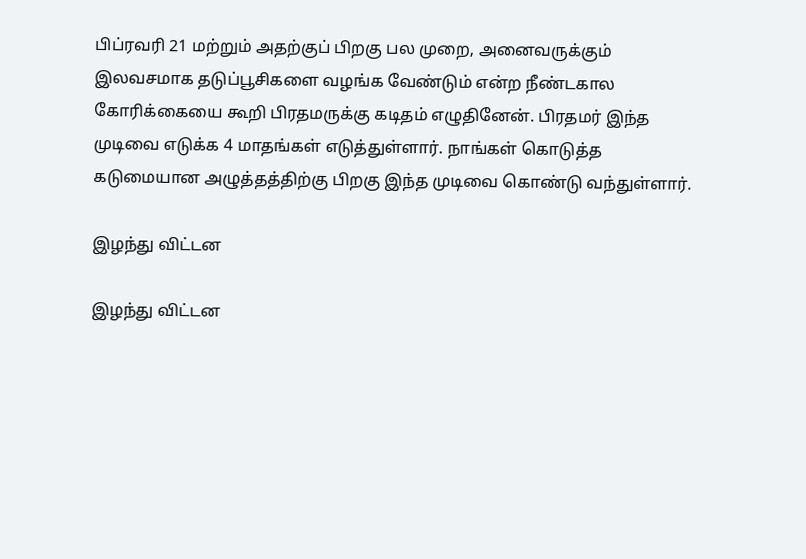பிப்ரவரி 21 மற்றும் அதற்குப் பிறகு பல முறை, அனைவருக்கும் இலவசமாக தடுப்பூசிகளை வழங்க வேண்டும் என்ற நீண்டகால கோரிக்கையை கூறி பிரதமருக்கு கடிதம் எழுதினேன். பிரதமர் இந்த முடிவை எடுக்க 4 மாதங்கள் எடுத்துள்ளார். நாங்கள் கொடுத்த கடுமையான அழுத்தத்திற்கு பிறகு இந்த முடிவை கொண்டு வந்துள்ளார்.

இழந்து விட்டன

இழந்து விட்டன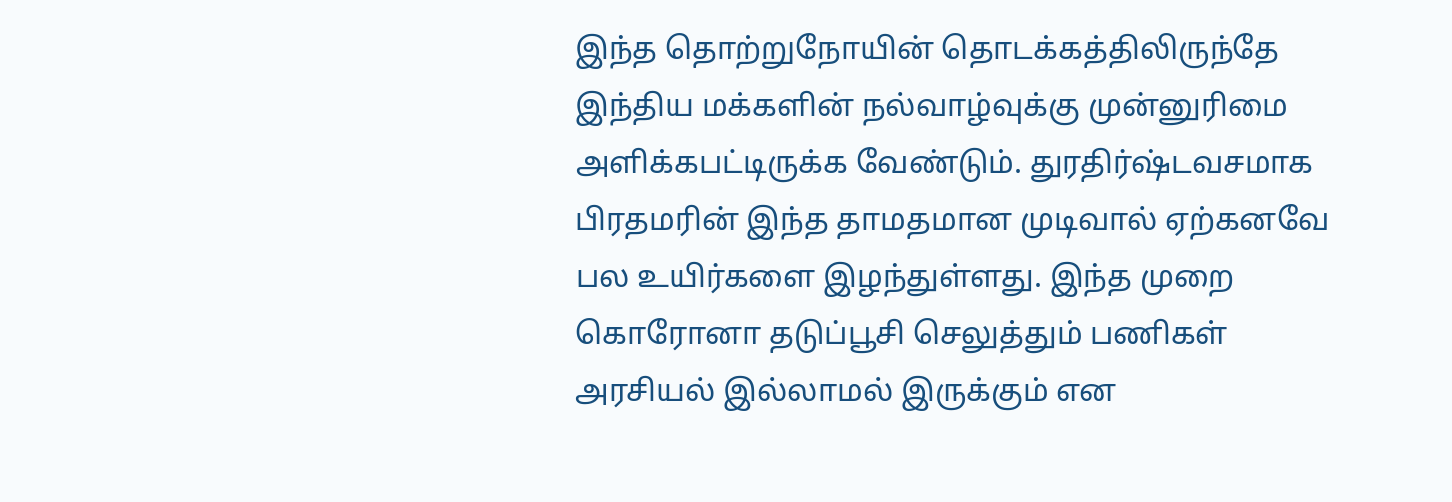இந்த தொற்றுநோயின் தொடக்கத்திலிருந்தே இந்திய மக்களின் நல்வாழ்வுக்கு முன்னுரிமை அளிக்கபட்டிருக்க வேண்டும். துரதிர்ஷ்டவசமாக பிரதமரின் இந்த தாமதமான முடிவால் ஏற்கனவே பல உயிர்களை இழந்துள்ளது. இந்த முறை கொரோனா தடுப்பூசி செலுத்தும் பணிகள் அரசியல் இல்லாமல் இருக்கும் என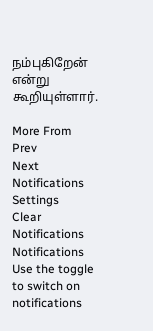நம்புகிறேன் என்று கூறியுள்ளார்.

More From
Prev
Next
Notifications
Settings
Clear Notifications
Notifications
Use the toggle to switch on notifications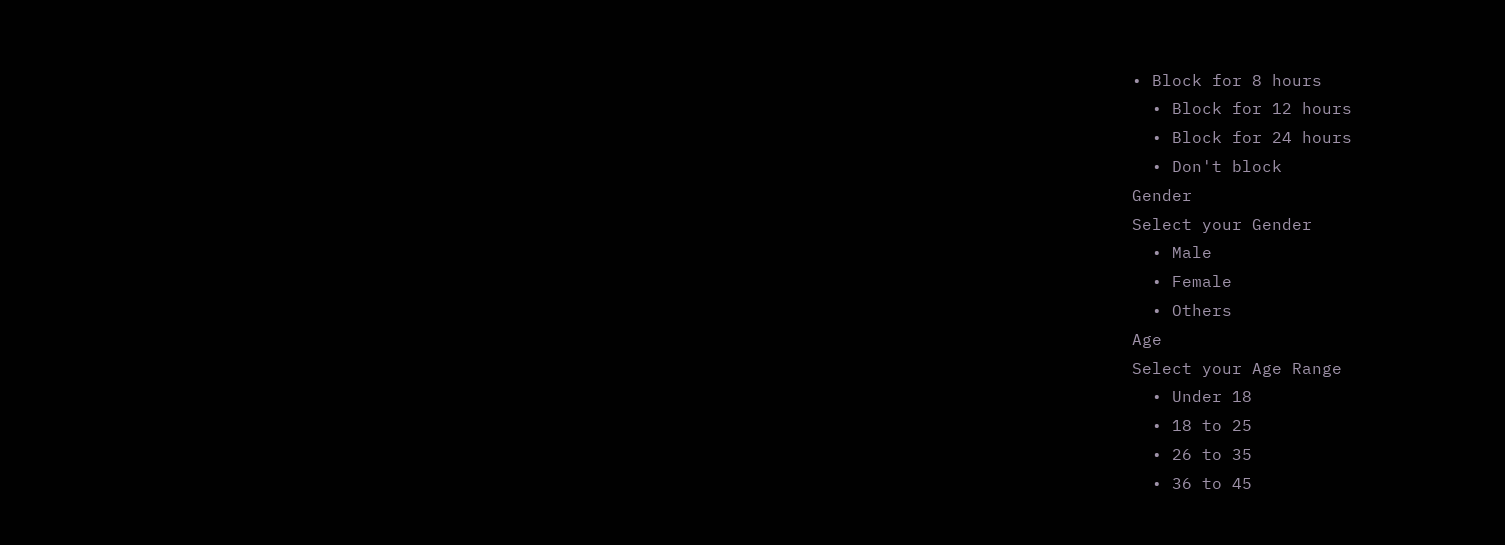• Block for 8 hours
  • Block for 12 hours
  • Block for 24 hours
  • Don't block
Gender
Select your Gender
  • Male
  • Female
  • Others
Age
Select your Age Range
  • Under 18
  • 18 to 25
  • 26 to 35
  • 36 to 45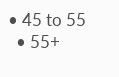• 45 to 55
  • 55+